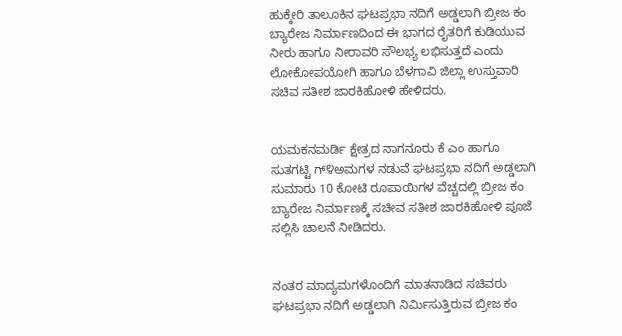ಹುಕ್ಕೇರಿ ತಾಲೂಕಿನ ಘಟಪ್ರಭಾ ನದಿಗೆ ಅಡ್ಡಲಾಗಿ ಬ್ರೀಜ ಕಂ ಬ್ಯಾರೇಜ ನಿರ್ಮಾಣದಿಂದ ಈ ಭಾಗದ ರೈತರಿಗೆ ಕುಡಿಯುವ ನೀರು ಹಾಗೂ ನೀರಾವರಿ ಸೌಲಭ್ಯ ಲಭಿಸುತ್ತದೆ ಎಂದು ಲೋಕೋಪಯೋಗಿ ಹಾಗೂ ಬೆಳಗಾವಿ ಜಿಲ್ಲಾ ಉಸ್ತುವಾರಿ ಸಚಿವ ಸತೀಶ ಜಾರಕಿಹೋಳಿ ಹೇಳಿದರು.


ಯಮಕನಮರ್ಡಿ ಕ್ಷೇತ್ರದ ನಾಗನೂರು ಕೆ ಎಂ ಹಾಗೂ ಸುತಗಟ್ಟಿ ಗ್೪ಅಮಗಳ ನಡುವೆ ಘಟಪ್ರಭಾ ನದಿಗೆ ಅಡ್ಡಲಾಗಿ ಸುಮಾರು 10 ಕೋಟಿ ರೂಪಾಯಿಗಳ ವೆಚ್ಚದಲ್ಲಿ ಬ್ರೀಜ ಕಂ ಬ್ಯಾರೇಜ ನಿರ್ಮಾಣಕ್ಕೆ ಸಚೀವ ಸತೀಶ ಜಾರಕಿಹೋಳಿ ಪೂಜೆ ಸಲ್ಲಿಸಿ ಚಾಲನೆ ನೀಡಿದರು.


ನಂತರ ಮಾದ್ಯಮಗಳೊಂದಿಗೆ ಮಾತನಾಡಿದ ಸಚಿವರು ಘಟಪ್ರಭಾ ನದಿಗೆ ಅಡ್ಡಲಾಗಿ ನಿರ್ಮಿಸುತ್ತಿರುವ ಬ್ರೀಜ ಕಂ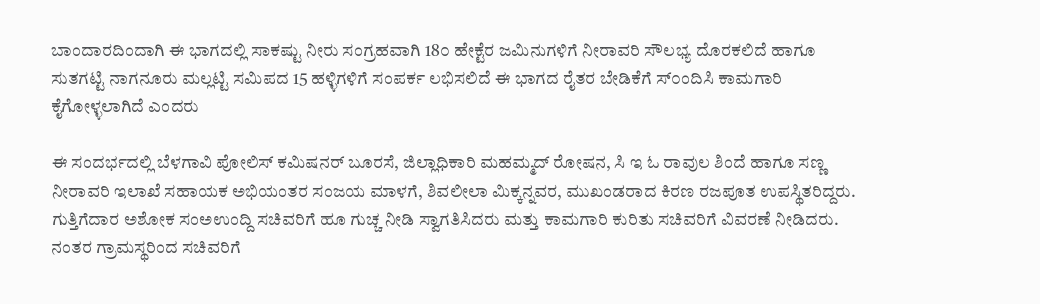ಬಾಂದಾರದಿಂದಾಗಿ ಈ ಭಾಗದಲ್ಲಿ ಸಾಕಷ್ಟು ನೀರು ಸಂಗ್ರಹವಾಗಿ 18೦ ಹೇಕ್ಟೆರ ಜಮಿನುಗಳಿಗೆ ನೀರಾವರಿ ಸೌಲಭ್ಯ ದೊರಕಲಿದೆ ಹಾಗೂ ಸುತಗಟ್ಟಿ ನಾಗನೂರು ಮಲ್ಲಟ್ಟಿ ಸಮಿಪದ 15 ಹಳ್ಳಿಗಳಿಗೆ ಸಂಪರ್ಕ ಲಭಿಸಲಿದೆ ಈ ಭಾಗದ ರೈತರ ಬೇಡಿಕೆಗೆ ಸ್೦ಂದಿಸಿ ಕಾಮಗಾರಿ ಕೈಗೋಳ್ಳಲಾಗಿದೆ ಎಂದರು

ಈ ಸಂದರ್ಭದಲ್ಲಿ ಬೆಳಗಾವಿ ಪೋಲಿಸ್ ಕಮಿಷನರ್ ಬೂರಸೆ, ಜಿಲ್ಲಾಧಿಕಾರಿ ಮಹಮ್ಮದ್ ರೋಷನ, ಸಿ ಇ ಓ ರಾವುಲ ಶಿಂದೆ ಹಾಗೂ ಸಣ್ಣ ನೀರಾವರಿ ಇಲಾಖೆ ಸಹಾಯಕ ಅಭಿಯಂತರ ಸಂಜಯ ಮಾಳಗೆ, ಶಿವಲೀಲಾ ಮಿಕ್ಕನ್ನವರ, ಮುಖಂಡರಾದ ಕಿರಣ ರಜಪೂತ ಉಪಸ್ಥಿತರಿದ್ದರು.
ಗುತ್ತಿಗೆದಾರ ಅಶೋಕ ಸಂಅಉಂದ್ದಿ ಸಚಿವರಿಗೆ ಹೂ ಗುಚ್ಚ ನೀಡಿ ಸ್ವಾಗತಿಸಿದರು ಮತ್ತು ಕಾಮಗಾರಿ ಕುರಿತು ಸಚಿವರಿಗೆ ವಿವರಣೆ ನೀಡಿದರು.
ನಂತರ ಗ್ರಾಮಸ್ಥರಿಂದ ಸಚಿವರಿಗೆ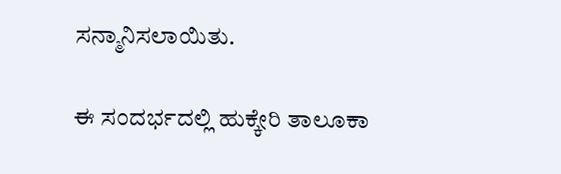ಸನ್ಮಾನಿಸಲಾಯಿತು.

ಈ ಸಂದರ್ಭದಲ್ಲಿ ಹುಕ್ಕೇರಿ ತಾಲೂಕಾ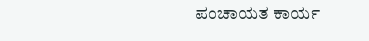ಪಂಚಾಯತ ಕಾರ್ಯ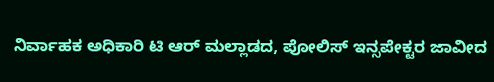ನಿರ್ವಾಹಕ ಅಧಿಕಾರಿ ಟಿ ಆರ್ ಮಲ್ಲಾಡದ, ಪೋಲಿಸ್ ಇನ್ಸಪೇಕ್ಟರ ಜಾವೀದ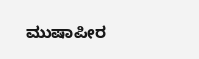ಮುಷಾಪೀರ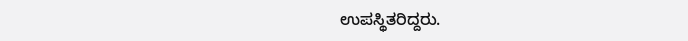ಉಪಸ್ಥಿತರಿದ್ದರು.